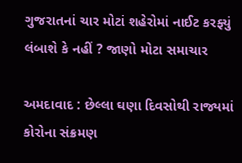ગુજરાતનાં ચાર મોટાં શહેરોમાં નાઈટ કરફ્યું લંબાશે કે નહીં ? જાણો મોટા સમાચાર

અમદાવાદ : છેલ્લા ઘણા દિવસોથી રાજ્યમાં કોરોના સંક્રમણ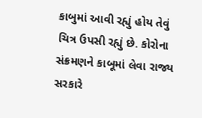કાબુમાં આવી રહ્યું હોય તેવું ચિત્ર ઉપસી રહ્યું છે. કોરોના સંક્રમણને કાબૂમાં લેવા રાજ્ય સરકારે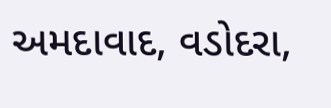અમદાવાદ, વડોદરા,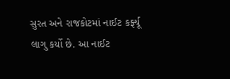સુરત અને રાજકોટમાં નાઈટ કર્ફ્યૂ લાગુ કર્યો છે. આ નાઈટ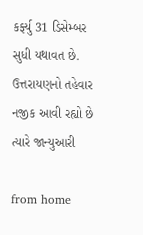કર્ફ્યુ 31 ડિસેમ્બર સુધી યથાવત છે. ઉત્તરાયણનો તહેવાર નજીક આવી રહ્યો છે ત્યારે જાન્યુઆરી

from home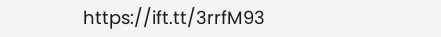https://ift.tt/3rrfM93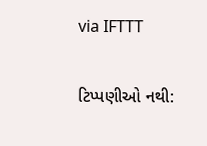via IFTTT

ટિપ્પણીઓ નથી: